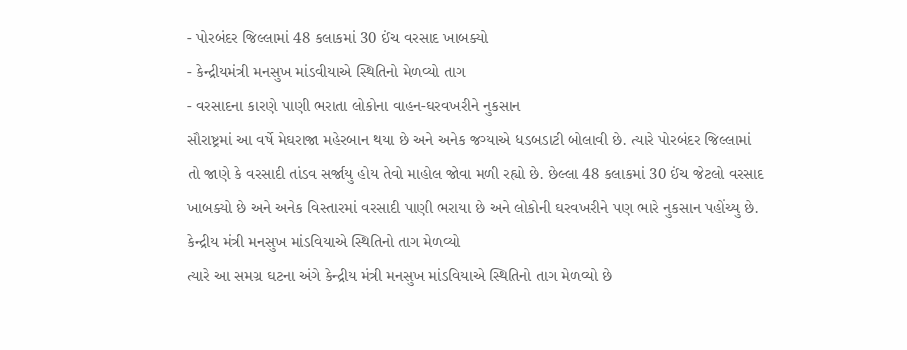- પોરબંદર જિલ્લામાં 48 કલાકમાં 30 ઈંચ વરસાદ ખાબક્યો
- કેન્દ્રીયમંત્રી મનસુખ માંડવીયાએ સ્થિતિનો મેળવ્યો તાગ
- વરસાદના કારણે પાણી ભરાતા લોકોના વાહન-ઘરવખરીને નુકસાન
સૌરાષ્ટ્રમાં આ વર્ષે મેઘરાજા મહેરબાન થયા છે અને અનેક જગ્યાએ ધડબડાટી બોલાવી છે. ત્યારે પોરબંદર જિલ્લામાં તો જાણે કે વરસાદી તાંડવ સર્જાયુ હોય તેવો માહોલ જોવા મળી રહ્યો છે. છેલ્લા 48 કલાકમાં 30 ઈંચ જેટલો વરસાદ ખાબક્યો છે અને અનેક વિસ્તારમાં વરસાદી પાણી ભરાયા છે અને લોકોની ઘરવખરીને પણ ભારે નુકસાન પહોંચ્યુ છે.
કેન્દ્રીય મંત્રી મનસુખ માંડવિયાએ સ્થિતિનો તાગ મેળવ્યો
ત્યારે આ સમગ્ર ઘટના અંગે કેન્દ્રીય મંત્રી મનસુખ માંડવિયાએ સ્થિતિનો તાગ મેળવ્યો છે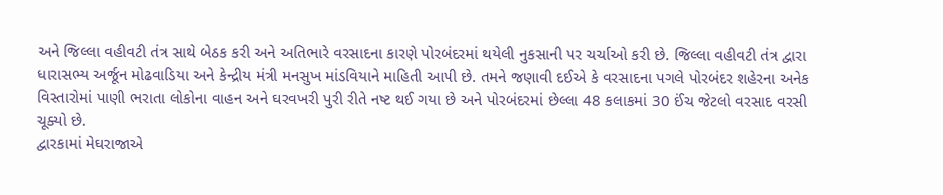અને જિલ્લા વહીવટી તંત્ર સાથે બેઠક કરી અને અતિભારે વરસાદના કારણે પોરબંદરમાં થયેલી નુકસાની પર ચર્ચાઓ કરી છે. જિલ્લા વહીવટી તંત્ર દ્વારા ધારાસભ્ય અર્જૂન મોઢવાડિયા અને કેન્દ્રીય મંત્રી મનસુખ માંડવિયાને માહિતી આપી છે. તમને જણાવી દઈએ કે વરસાદના પગલે પોરબંદર શહેરના અનેક વિસ્તારોમાં પાણી ભરાતા લોકોના વાહન અને ઘરવખરી પુરી રીતે નષ્ટ થઈ ગયા છે અને પોરબંદરમાં છેલ્લા 48 કલાકમાં 30 ઈંચ જેટલો વરસાદ વરસી ચૂક્યો છે.
દ્વારકામાં મેઘરાજાએ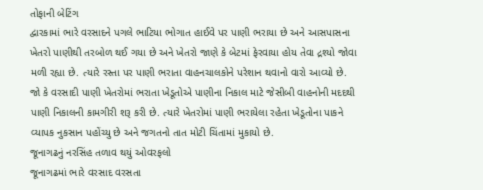તોફાની બેટિંગ
દ્વારકામાં ભારે વરસાદને પગલે ભાટિયા ભોગાત હાઈવે પર પાણી ભરાયા છે અને આસપાસના ખેતરો પાણીથી તરબોળ થઈ ગયા છે અને ખેતરો જાણે કે બેટમાં ફેરવાયા હોય તેવા દ્રશ્યો જોવા મળી રહ્યા છે. ત્યારે રસ્તા પર પાણી ભરાતા વાહનચાલકોને પરેશાન થવાનો વારો આવ્યો છે. જો કે વરસાદી પાણી ખેતરોમાં ભરાતા ખેડૂતોએ પાણીના નિકાલ માટે જેસીબી વાહનોની મદદથી પાણી નિકાલની કામગીરી શરૂ કરી છે. ત્યારે ખેતરોમાં પાણી ભરાયેલા રહેતા ખેડૂતોના પાકને વ્યાપક નુકસાન પહોંચ્યુ છે અને જગતનો તાત મોટી ચિંતામાં મુકાયો છે.
જૂનાગઢનું નરસિંહ તળાવ થયું ઓવરફલો
જૂનાગઢમાં ભારે વરસાદ વરસતા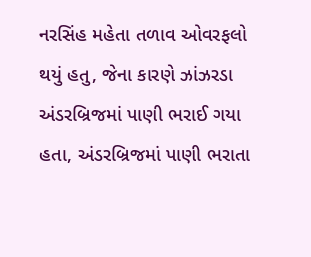નરસિંહ મહેતા તળાવ ઓવરફલો થયું હતુ, જેના કારણે ઝાંઝરડા અંડરબ્રિજમાં પાણી ભરાઈ ગયા હતા, અંડરબ્રિજમાં પાણી ભરાતા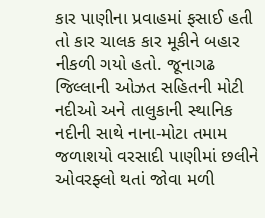કાર પાણીના પ્રવાહમાં ફસાઈ હતી તો કાર ચાલક કાર મૂકીને બહાર નીકળી ગયો હતો. જૂનાગઢ જિલ્લાની ઓઝત સહિતની મોટી નદીઓ અને તાલુકાની સ્થાનિક નદીની સાથે નાના-મોટા તમામ જળાશયો વરસાદી પાણીમાં છલીને ઓવરફ્લો થતાં જોવા મળી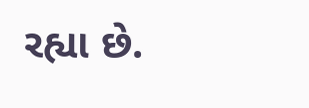રહ્યા છે.